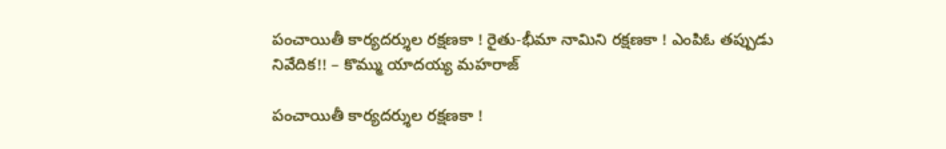పంచాయితీ కార్యదర్శుల రక్షణకా ! రైతు-భీమా నామిని రక్షణకా ! ఎంపిఓ తప్పుడు నివేదిక!! – కొమ్ము యాదయ్య మహరాజ్

పంచాయితీ కార్యదర్శుల రక్షణకా !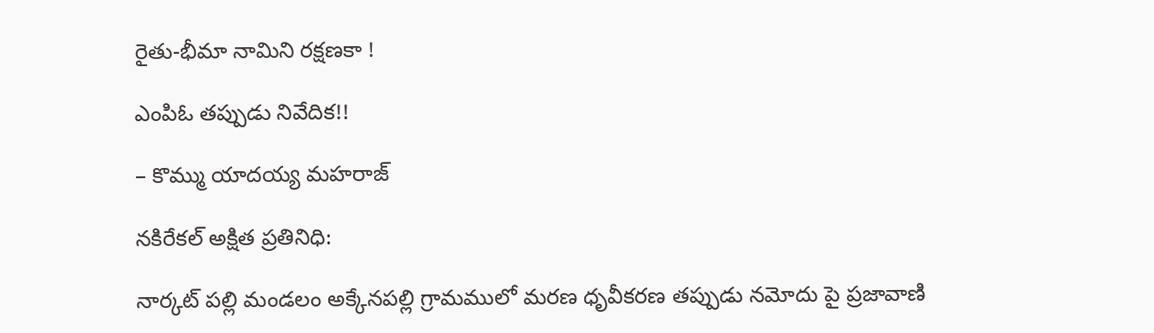రైతు-భీమా నామిని రక్షణకా !

ఎంపిఓ తప్పుడు నివేదిక!!

– కొమ్ము యాదయ్య మహరాజ్

నకిరేకల్ అక్షిత ప్రతినిధి:

నార్కట్ పల్లి మండలం అక్కేనపల్లి గ్రామములో మరణ ధృవీకరణ తప్పుడు నమోదు పై ప్రజావాణి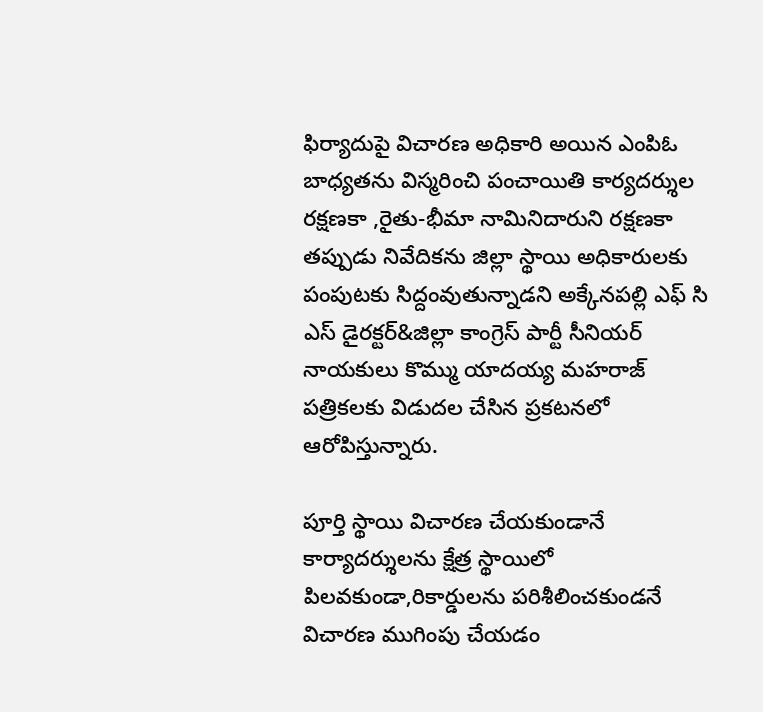ఫిర్యాదుపై విచారణ అధికారి అయిన ఎంపిఓ బాధ్యతను విస్మరించి పంచాయితి కార్యదర్శుల రక్షణకా ,రైతు-భీమా నామినిదారుని రక్షణకా తప్పుడు నివేదికను జిల్లా స్థాయి అధికారులకు పంపుటకు సిద్దంవుతున్నాడని అక్కేనపల్లి ఎఫ్ సి ఎస్ డైరక్టర్&జిల్లా కాంగ్రెస్ పార్టీ సీనియర్ నాయకులు కొమ్ము యాదయ్య మహరాజ్ పత్రికలకు విడుదల చేసిన ప్రకటనలో ఆరోపిస్తున్నారు.

పూర్తి స్థాయి విచారణ చేయకుండానే కార్యాదర్శులను క్షేత్ర స్థాయిలో పిలవకుండా,రికార్డులను పరిశీలించకుండనే విచారణ ముగింపు చేయడం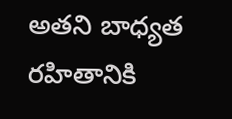అతని బాధ్యత రహితానికి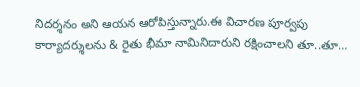నిదర్శనం అని ఆయన ఆరోపిస్తున్నారు.ఈ విచారణ పూర్వపు కార్యాదర్శులను & రైతు భీమా నామినిదారుని రక్షించాలని తూ..తూ…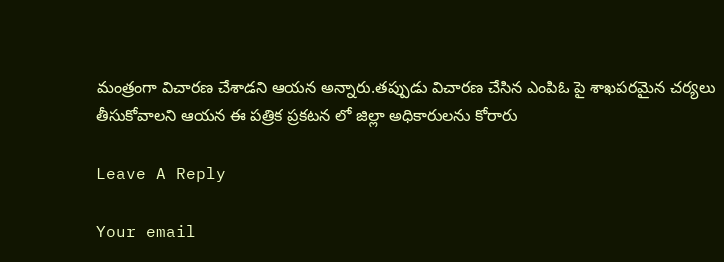మంత్రంగా విచారణ చేశాడని ఆయన అన్నారు.తప్పుడు విచారణ చేసిన ఎంపిఓ పై శాఖపరమైన చర్యలు తీసుకోవాలని ఆయన ఈ పత్రిక ప్రకటన లో జిల్లా అధికారులను కోరారు

Leave A Reply

Your email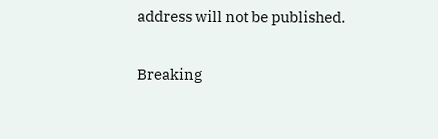address will not be published.

Breaking